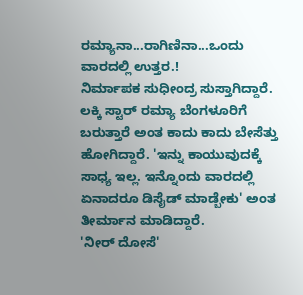ರಮ್ಯಾನಾ...ರಾಗಿಣಿನಾ...ಒಂದು ವಾರದಲ್ಲಿ ಉತ್ತರ.!
ನಿರ್ಮಾಪಕ ಸುಧೀಂದ್ರ ಸುಸ್ತಾಗಿದ್ದಾರೆ. ಲಕ್ಕಿ ಸ್ಟಾರ್ ರಮ್ಯಾ ಬೆಂಗಳೂರಿಗೆ ಬರುತ್ತಾರೆ ಅಂತ ಕಾದು ಕಾದು ಬೇಸೆತ್ತು ಹೋಗಿದ್ದಾರೆ. 'ಇನ್ನು ಕಾಯುವುದಕ್ಕೆ ಸಾಧ್ಯ ಇಲ್ಲ. ಇನ್ನೊಂದು ವಾರದಲ್ಲಿ ಏನಾದರೂ ಡಿಸೈಡ್ ಮಾಡ್ಬೇಕು' ಅಂತ ತೀರ್ಮಾನ ಮಾಡಿದ್ದಾರೆ.
'ನೀರ್ ದೋಸೆ'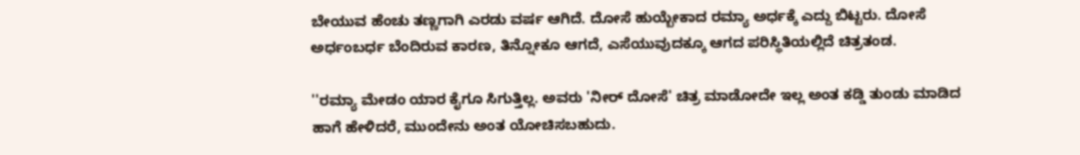ಬೇಯುವ ಹೆಂಚು ತಣ್ಣಗಾಗಿ ಎರಡು ವರ್ಷ ಆಗಿದೆ. ದೋಸೆ ಹುಯ್ಬೇಕಾದ ರಮ್ಯಾ ಅರ್ಧಕ್ಕೆ ಎದ್ದು ಬಿಟ್ಟರು. ದೋಸೆ ಅರ್ಧಂಬರ್ಧ ಬೆಂದಿರುವ ಕಾರಣ, ತಿನ್ನೋಕೂ ಆಗದೆ, ಎಸೆಯುವುದಕ್ಕೂ ಆಗದ ಪರಿಸ್ಥಿತಿಯಲ್ಲಿದೆ ಚಿತ್ರತಂಡ.

''ರಮ್ಯಾ ಮೇಡಂ ಯಾರ ಕೈಗೂ ಸಿಗುತ್ತಿಲ್ಲ. ಅವರು 'ನೀರ್ ದೋಸೆ' ಚಿತ್ರ ಮಾಡೋದೇ ಇಲ್ಲ ಅಂತ ಕಡ್ಡಿ ತುಂಡು ಮಾಡಿದ ಹಾಗೆ ಹೇಳಿದರೆ, ಮುಂದೇನು ಅಂತ ಯೋಚಿಸಬಹುದು.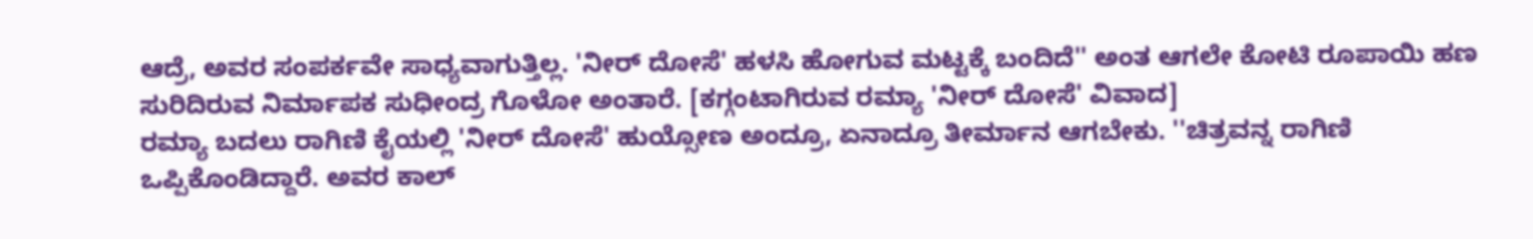ಆದ್ರೆ, ಅವರ ಸಂಪರ್ಕವೇ ಸಾಧ್ಯವಾಗುತ್ತಿಲ್ಲ. 'ನೀರ್ ದೋಸೆ' ಹಳಸಿ ಹೋಗುವ ಮಟ್ಟಕ್ಕೆ ಬಂದಿದೆ'' ಅಂತ ಆಗಲೇ ಕೋಟಿ ರೂಪಾಯಿ ಹಣ ಸುರಿದಿರುವ ನಿರ್ಮಾಪಕ ಸುಧೀಂದ್ರ ಗೊಳೋ ಅಂತಾರೆ. [ಕಗ್ಗಂಟಾಗಿರುವ ರಮ್ಯಾ 'ನೀರ್ ದೋಸೆ' ವಿವಾದ]
ರಮ್ಯಾ ಬದಲು ರಾಗಿಣಿ ಕೈಯಲ್ಲಿ 'ನೀರ್ ದೋಸೆ' ಹುಯ್ಸೋಣ ಅಂದ್ರೂ, ಏನಾದ್ರೂ ತೀರ್ಮಾನ ಆಗಬೇಕು. ''ಚಿತ್ರವನ್ನ ರಾಗಿಣಿ ಒಪ್ಪಿಕೊಂಡಿದ್ದಾರೆ. ಅವರ ಕಾಲ್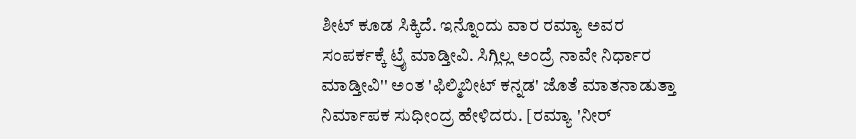ಶೀಟ್ ಕೂಡ ಸಿಕ್ಕಿದೆ. ಇನ್ನೊಂದು ವಾರ ರಮ್ಯಾ ಅವರ ಸಂಪರ್ಕಕ್ಕೆ ಟ್ರೈ ಮಾಡ್ತೀವಿ. ಸಿಗ್ಲಿಲ್ಲ ಅಂದ್ರೆ ನಾವೇ ನಿರ್ಧಾರ ಮಾಡ್ತೀವಿ'' ಅಂತ 'ಫಿಲ್ಮಿಬೀಟ್ ಕನ್ನಡ' ಜೊತೆ ಮಾತನಾಡುತ್ತಾ ನಿರ್ಮಾಪಕ ಸುಧೀಂದ್ರ ಹೇಳಿದರು. [ರಮ್ಯಾ 'ನೀರ್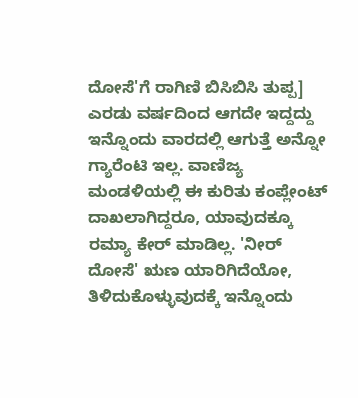ದೋಸೆ'ಗೆ ರಾಗಿಣಿ ಬಿಸಿಬಿಸಿ ತುಪ್ಪ]
ಎರಡು ವರ್ಷದಿಂದ ಆಗದೇ ಇದ್ದದ್ದು ಇನ್ನೊಂದು ವಾರದಲ್ಲಿ ಆಗುತ್ತೆ ಅನ್ನೋ ಗ್ಯಾರೆಂಟಿ ಇಲ್ಲ. ವಾಣಿಜ್ಯ ಮಂಡಳಿಯಲ್ಲಿ ಈ ಕುರಿತು ಕಂಪ್ಲೇಂಟ್ ದಾಖಲಾಗಿದ್ದರೂ, ಯಾವುದಕ್ಕೂ ರಮ್ಯಾ ಕೇರ್ ಮಾಡಿಲ್ಲ. 'ನೀರ್ ದೋಸೆ' ಋಣ ಯಾರಿಗಿದೆಯೋ, ತಿಳಿದುಕೊಳ್ಳುವುದಕ್ಕೆ ಇನ್ನೊಂದು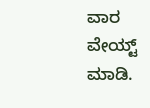ವಾರ ವೇಯ್ಟ್ ಮಾಡಿ.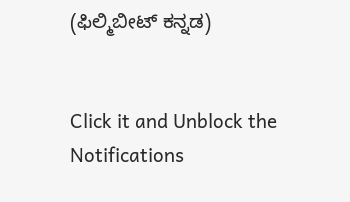(ಫಿಲ್ಮಿಬೀಟ್ ಕನ್ನಡ)


Click it and Unblock the Notifications